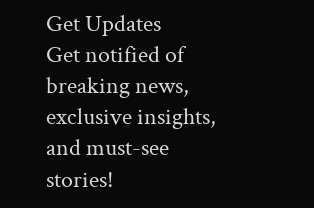Get Updates
Get notified of breaking news, exclusive insights, and must-see stories!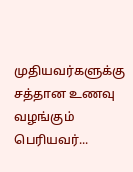முதியவர்களுக்கு சத்தான உணவு வழங்கும் பெரியவர்...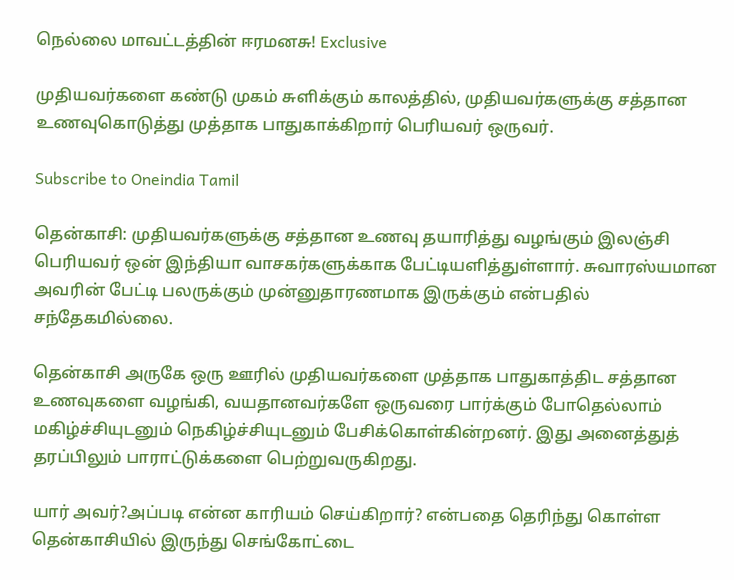நெல்லை மாவட்டத்தின் ஈரமனசு! Exclusive

முதியவர்களை கண்டு முகம் சுளிக்கும் காலத்தில், முதியவர்களுக்கு சத்தான உணவுகொடுத்து முத்தாக பாதுகாக்கிறார் பெரியவர் ஒருவர்.

Subscribe to Oneindia Tamil

தென்காசி: முதியவர்களுக்கு சத்தான உணவு தயாரித்து வழங்கும் இலஞ்சி பெரியவர் ஒன் இந்தியா வாசகர்களுக்காக பேட்டியளித்துள்ளார். சுவாரஸ்யமான அவரின் பேட்டி பலருக்கும் முன்னுதாரணமாக இருக்கும் என்பதில் சந்தேகமில்லை.

தென்காசி அருகே ஒரு ஊரில் முதியவர்களை முத்தாக பாதுகாத்திட சத்தான உணவுகளை வழங்கி, வயதானவர்களே ஒருவரை பார்க்கும் போதெல்லாம் மகிழ்ச்சியுடனும் நெகிழ்ச்சியுடனும் பேசிக்கொள்கின்றனர். இது அனைத்துத் தரப்பிலும் பாராட்டுக்களை பெற்றுவருகிறது.

யார் அவர்?அப்படி என்ன காரியம் செய்கிறார்? என்பதை தெரிந்து கொள்ள தென்காசியில் இருந்து செங்கோட்டை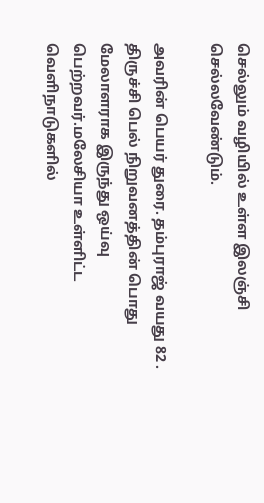செல்லும் வழியில் உள்ள இலஞ்சி செல்லவேண்டும்.

அவரின் பெயர் துரை. தம்புராஜ் வயது 82 . திருச்சி பெல் நிறுவனத்தின் பொது மேலாளராக இருந்து ஒய்வு பெற்றவர்.மலேசியா உள்ளிட்ட வெளிநாடுகளில்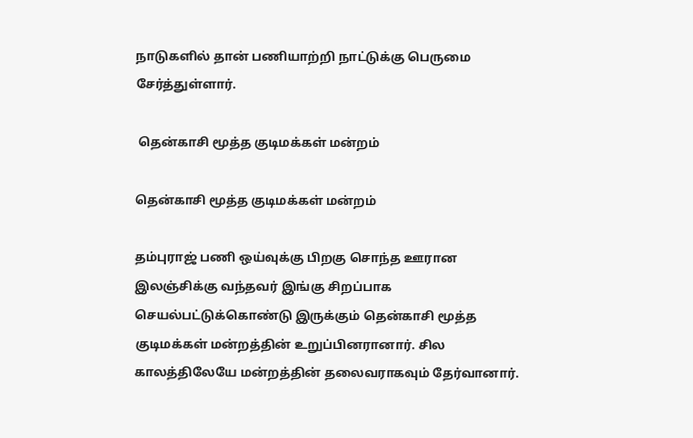நாடுகளில் தான் பணியாற்றி நாட்டுக்கு பெருமை சேர்த்துள்ளார்.

 தென்காசி மூத்த குடிமக்கள் மன்றம்

தென்காசி மூத்த குடிமக்கள் மன்றம்

தம்புராஜ் பணி ஒய்வுக்கு பிறகு சொந்த ஊரான இலஞ்சிக்கு வந்தவர் இங்கு சிறப்பாக செயல்பட்டுக்கொண்டு இருக்கும் தென்காசி மூத்த குடிமக்கள் மன்றத்தின் உறுப்பினரானார். சில காலத்திலேயே மன்றத்தின் தலைவராகவும் தேர்வானார்.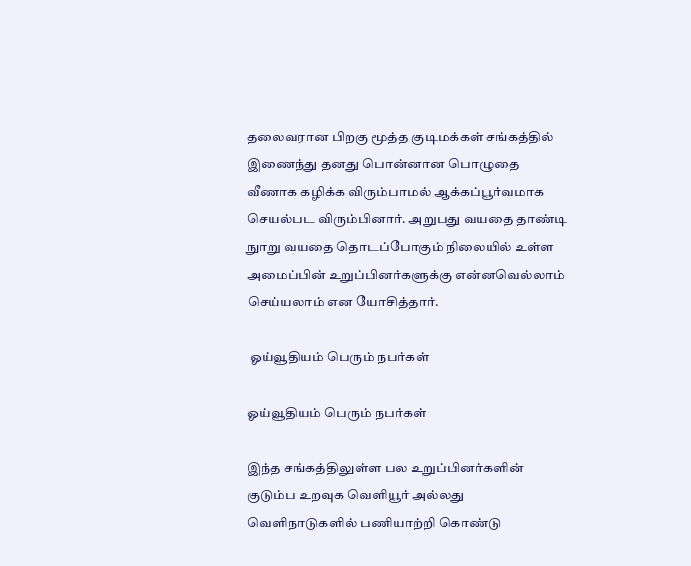தலைவரான பிறகு மூத்த குடிமக்கள் சங்கத்தில் இணைந்து தனது பொன்னான பொழுதை வீணாக கழிக்க விரும்பாமல் ஆக்கப்பூர்வமாக செயல்பட விரும்பினார். அறுபது வயதை தாண்டி நுாறு வயதை தொடப்போகும் நிலையில் உள்ள அமைப்பின் உறுப்பினர்களுக்கு என்னவெல்லாம் செய்யலாம் என யோசித்தார்.

 ஓய்வூதியம் பெரும் நபர்கள்

ஓய்வூதியம் பெரும் நபர்கள்

இந்த சங்கத்திலுள்ள பல உறுப்பினர்களின் குடும்ப உறவுக வெளியூர் அல்லது வெளிநாடுகளில் பணியாற்றி கொண்டு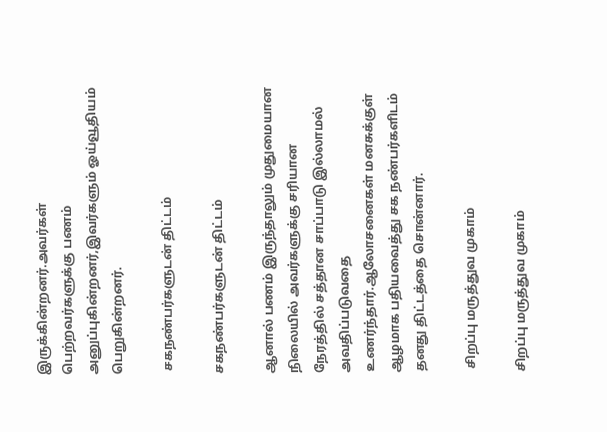இருக்கின்றனர்.அவர்கள் பெற்றவர்களுக்கு பணம் அனுப்புகின்றனர்,இவர்களும் ஓய்வூதியம் பெறுகின்றனர்.

 சகநண்பர்களுடன் திட்டம்

சகநண்பர்களுடன் திட்டம்

ஆனால் பணம் இருந்தாலும் முதுமையான நிலையில் அவர்களுக்கு சரியான நேரத்தில் சத்தான சாப்பாடு இல்லாமல் அவதிப்படுவதை உணர்ந்தார்.ஆலோசனைகள் மனசுக்குள் ஆழமாக பதியவைத்து சக நண்பர்களிடம் தனது திட்டத்தை சொன்னார்.

 சிறப்பு மருத்துவ முகாம்

சிறப்பு மருத்துவ முகாம்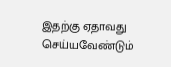இதற்கு ஏதாவது செய்யவேண்டும்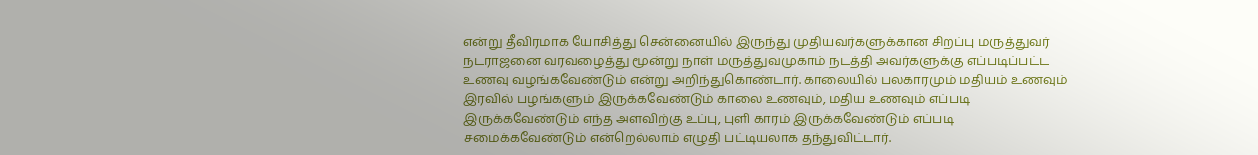என்று தீவிரமாக யோசித்து சென்னையில் இருந்து முதியவர்களுக்கான சிறப்பு மருத்துவர் நடராஜனை வரவழைத்து மூன்று நாள் மருத்துவமுகாம் நடத்தி அவர்களுக்கு எப்படிப்பட்ட உணவு வழங்கவேண்டும் என்று அறிந்துகொண்டார். காலையில் பலகாரமும் மதியம் உணவும் இரவில் பழங்களும் இருக்கவேண்டும் காலை உணவும், மதிய உணவும் எப்படி இருக்கவேண்டும் எந்த அளவிற்கு உப்பு, புளி காரம் இருக்கவேண்டும் எப்படி சமைக்கவேண்டும் என்றெல்லாம் எழுதி பட்டியலாக தந்துவிட்டார்.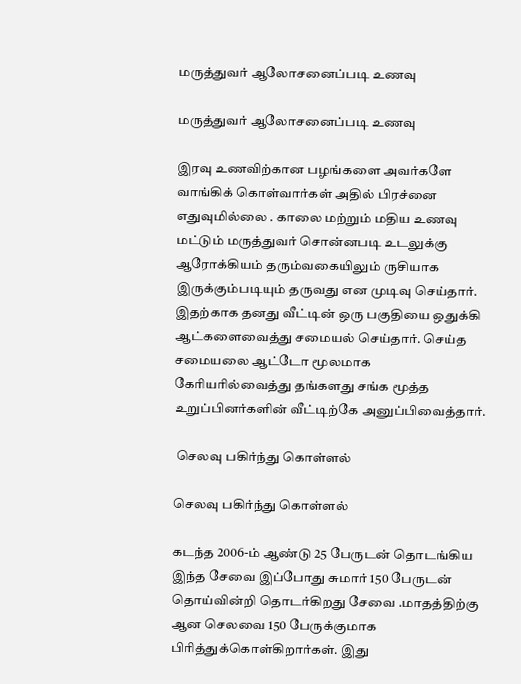மருத்துவர் ஆலோசனைப்படி உணவு

மருத்துவர் ஆலோசனைப்படி உணவு

இரவு உணவிற்கான பழங்களை அவர்களே வாங்கிக் கொள்வார்கள் அதில் பிரச்னை எதுவுமில்லை . காலை மற்றும் மதிய உணவு மட்டும் மருத்துவர் சொன்னபடி உடலுக்கு ஆரோக்கியம் தரும்வகையிலும் ருசியாக இருக்கும்படியும் தருவது என முடிவு செய்தார். இதற்காக தனது வீட்டின் ஒரு பகுதியை ஒதுக்கி ஆட்களைவைத்து சமையல் செய்தார். செய்த சமையலை ஆட்டோ மூலமாக கேரியரில்வைத்து தங்களது சங்க மூத்த உறுப்பினர்களின் வீட்டிற்கே அனுப்பிவைத்தார்.

 செலவு பகிர்ந்து கொள்ளல்

செலவு பகிர்ந்து கொள்ளல்

கடந்த 2006-ம் ஆண்டு 25 பேருடன் தொடங்கிய இந்த சேவை இப்போது சுமார் 150 பேருடன் தொய்வின்றி தொடர்கிறது சேவை .மாதத்திற்கு ஆன செலவை 150 பேருக்குமாக பிரித்துக்கொள்கிறார்கள். இது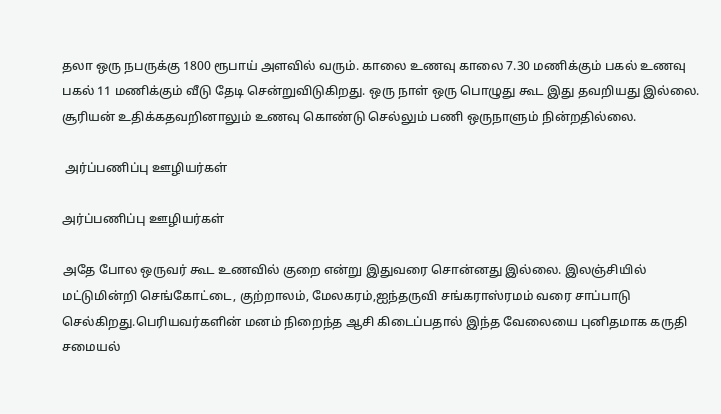தலா ஒரு நபருக்கு 1800 ரூபாய் அளவில் வரும். காலை உணவு காலை 7.30 மணிக்கும் பகல் உணவு பகல் 11 மணிக்கும் வீடு தேடி சென்றுவிடுகிறது. ஒரு நாள் ஒரு பொழுது கூட இது தவறியது இல்லை. சூரியன் உதிக்கதவறினாலும் உணவு கொண்டு செல்லும் பணி ஒருநாளும் நின்றதில்லை.

 அர்ப்பணிப்பு ஊழியர்கள்

அர்ப்பணிப்பு ஊழியர்கள்

அதே போல ஒருவர் கூட உணவில் குறை என்று இதுவரை சொன்னது இல்லை. இலஞ்சியில் மட்டுமின்றி செங்கோட்டை, குற்றாலம், மேலகரம்,ஐந்தருவி சங்கராஸ்ரமம் வரை சாப்பாடு செல்கிறது.பெரியவர்களின் மனம் நிறைந்த ஆசி கிடைப்பதால் இந்த வேலையை புனிதமாக கருதி சமையல்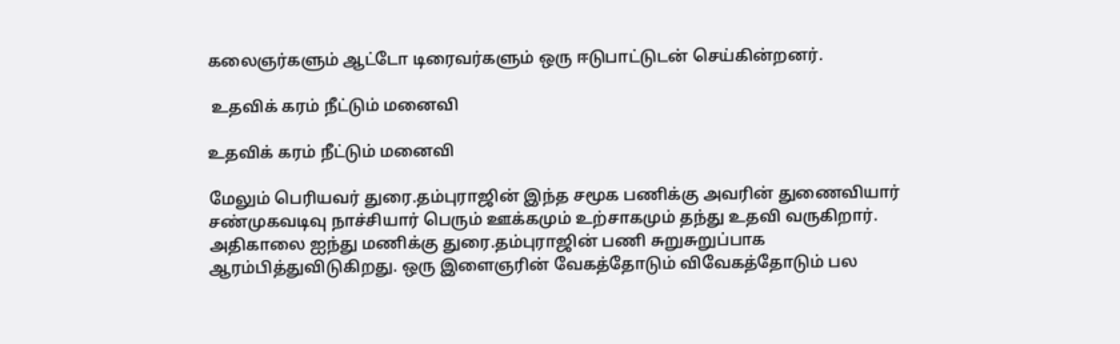கலைஞர்களும் ஆட்டோ டிரைவர்களும் ஒரு ஈடுபாட்டுடன் செய்கின்றனர்.

 உதவிக் கரம் நீட்டும் மனைவி

உதவிக் கரம் நீட்டும் மனைவி

மேலும் பெரியவர் துரை.தம்புராஜின் இந்த சமூக பணிக்கு அவரின் துணைவியார் சண்முகவடிவு நாச்சியார் பெரும் ஊக்கமும் உற்சாகமும் தந்து உதவி வருகிறார். அதிகாலை ஐந்து மணிக்கு துரை.தம்புராஜின் பணி சுறுசுறுப்பாக ஆரம்பித்துவிடுகிறது. ஒரு இளைஞரின் வேகத்தோடும் விவேகத்தோடும் பல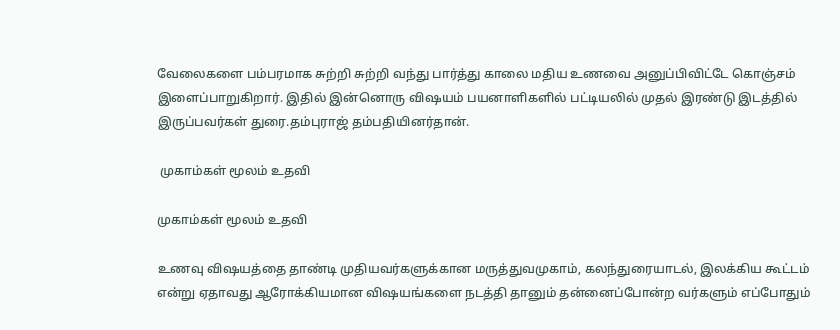வேலைகளை பம்பரமாக சுற்றி சுற்றி வந்து பார்த்து காலை மதிய உணவை அனுப்பிவிட்டே கொஞ்சம் இளைப்பாறுகிறார். இதில் இன்னொரு விஷயம் பயனாளிகளில் பட்டியலில் முதல் இரண்டு இடத்தில் இருப்பவர்கள் துரை.தம்புராஜ் தம்பதியினர்தான்.

 முகாம்கள் மூலம் உதவி

முகாம்கள் மூலம் உதவி

உணவு விஷயத்தை தாண்டி முதியவர்களுக்கான மருத்துவமுகாம், கலந்துரையாடல், இலக்கிய கூட்டம் என்று ஏதாவது ஆரோக்கியமான விஷயங்களை நடத்தி தானும் தன்னைப்போன்ற வர்களும் எப்போதும்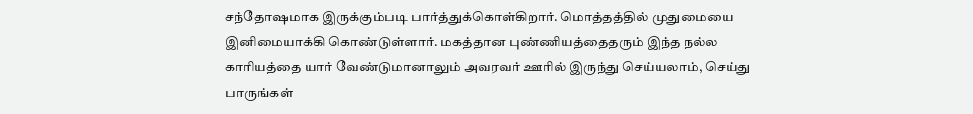சந்தோஷமாக இருக்கும்படி பார்த்துக்கொள்கிறார். மொத்தத்தில் முதுமையை இனிமையாக்கி கொண்டுள்ளார். மகத்தான புண்ணியத்தைதரும் இந்த நல்ல காரியத்தை யார் வேண்டுமானாலும் அவரவர் ஊரில் இருந்து செய்யலாம், செய்து பாருங்கள்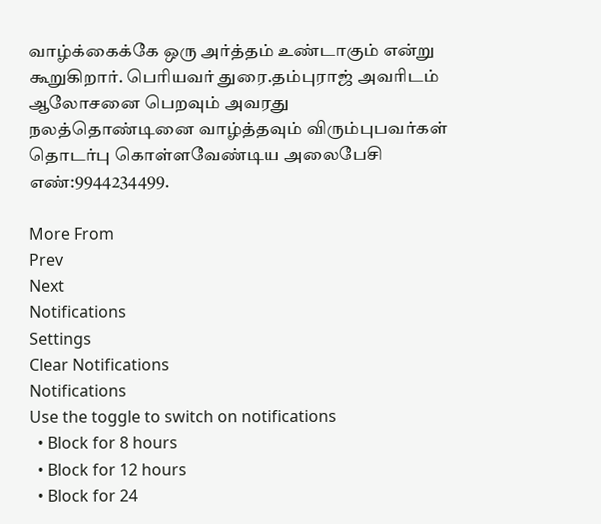வாழ்க்கைக்கே ஒரு அர்த்தம் உண்டாகும் என்று கூறுகிறார். பெரியவர் துரை.தம்புராஜ் அவரிடம் ஆலோசனை பெறவும் அவரது நலத்தொண்டினை வாழ்த்தவும் விரும்புபவர்கள் தொடர்பு கொள்ளவேண்டிய அலைபேசி எண்:9944234499.

More From
Prev
Next
Notifications
Settings
Clear Notifications
Notifications
Use the toggle to switch on notifications
  • Block for 8 hours
  • Block for 12 hours
  • Block for 24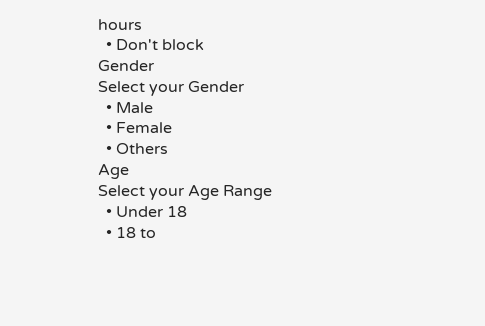hours
  • Don't block
Gender
Select your Gender
  • Male
  • Female
  • Others
Age
Select your Age Range
  • Under 18
  • 18 to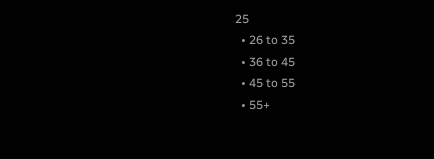25
  • 26 to 35
  • 36 to 45
  • 45 to 55
  • 55+